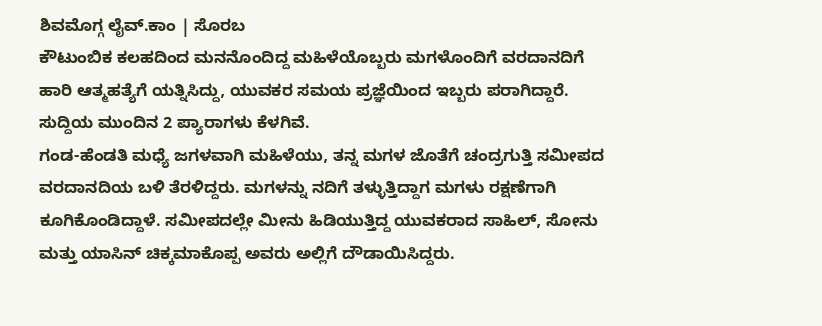ಶಿವಮೊಗ್ಗ ಲೈವ್.ಕಾಂ | ಸೊರಬ
ಕೌಟುಂಬಿಕ ಕಲಹದಿಂದ ಮನನೊಂದಿದ್ದ ಮಹಿಳೆಯೊಬ್ಬರು ಮಗಳೊಂದಿಗೆ ವರದಾನದಿಗೆ ಹಾರಿ ಆತ್ಮಹತ್ಯೆಗೆ ಯತ್ನಿಸಿದ್ದು, ಯುವಕರ ಸಮಯ ಪ್ರಜ್ಞೆಯಿಂದ ಇಬ್ಬರು ಪರಾಗಿದ್ದಾರೆ. ಸುದ್ದಿಯ ಮುಂದಿನ 2 ಪ್ಯಾರಾಗಳು ಕೆಳಗಿವೆ.
ಗಂಡ-ಹೆಂಡತಿ ಮಧ್ಯೆ ಜಗಳವಾಗಿ ಮಹಿಳೆಯು, ತನ್ನ ಮಗಳ ಜೊತೆಗೆ ಚಂದ್ರಗುತ್ತಿ ಸಮೀಪದ ವರದಾನದಿಯ ಬಳಿ ತೆರಳಿದ್ದರು. ಮಗಳನ್ನು ನದಿಗೆ ತಳ್ಳುತ್ತಿದ್ದಾಗ ಮಗಳು ರಕ್ಷಣೆಗಾಗಿ ಕೂಗಿಕೊಂಡಿದ್ದಾಳೆ. ಸಮೀಪದಲ್ಲೇ ಮೀನು ಹಿಡಿಯುತ್ತಿದ್ದ ಯುವಕರಾದ ಸಾಹಿಲ್, ಸೋನು ಮತ್ತು ಯಾಸಿನ್ ಚಿಕ್ಕಮಾಕೊಪ್ಪ ಅವರು ಅಲ್ಲಿಗೆ ದೌಡಾಯಿಸಿದ್ದರು.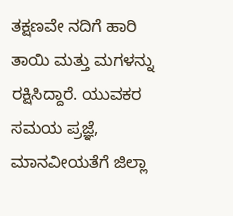ತಕ್ಷಣವೇ ನದಿಗೆ ಹಾರಿ ತಾಯಿ ಮತ್ತು ಮಗಳನ್ನು ರಕ್ಷಿಸಿದ್ದಾರೆ. ಯುವಕರ ಸಮಯ ಪ್ರಜ್ಞೆ, ಮಾನವೀಯತೆಗೆ ಜಿಲ್ಲಾ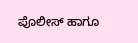ಪೊಲೀಸ್ ಹಾಗೂ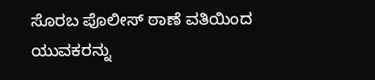ಸೊರಬ ಪೊಲೀಸ್ ಠಾಣೆ ವತಿಯಿಂದ ಯುವಕರನ್ನು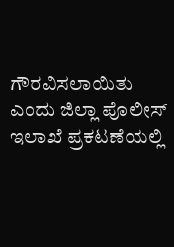ಗೌರವಿಸಲಾಯಿತು ಎಂದು ಜಿಲ್ಲಾ ಪೊಲೀಸ್ ಇಲಾಖೆ ಪ್ರಕಟಣೆಯಲ್ಲಿ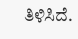ತಿಳಿಸಿದೆ.